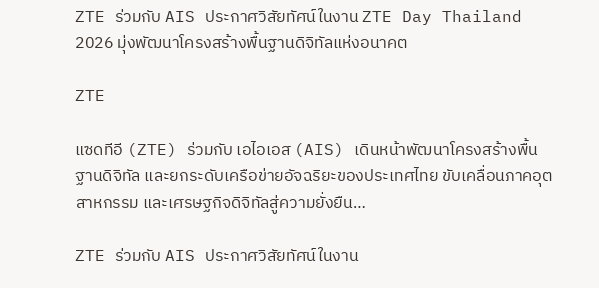ZTE ร่วมกับ AIS ประกาศวิสัยทัศน์ในงาน ZTE Day Thailand 2026 มุ่งพัฒนาโครงสร้างพื้นฐานดิจิทัลแห่งอนาคต

ZTE

แซดทีอี (ZTE) ร่วมกับ เอไอเอส (AIS) เดินหน้าพัฒนาโครงสร้างพื้นฐานดิจิทัล และยกระดับเครือข่ายอัจฉริยะของประเทศไทย ขับเคลื่อนภาคอุตสาหกรรม และเศรษฐกิจดิจิทัลสู่ความยั่งยืน…

ZTE ร่วมกับ AIS ประกาศวิสัยทัศน์ในงาน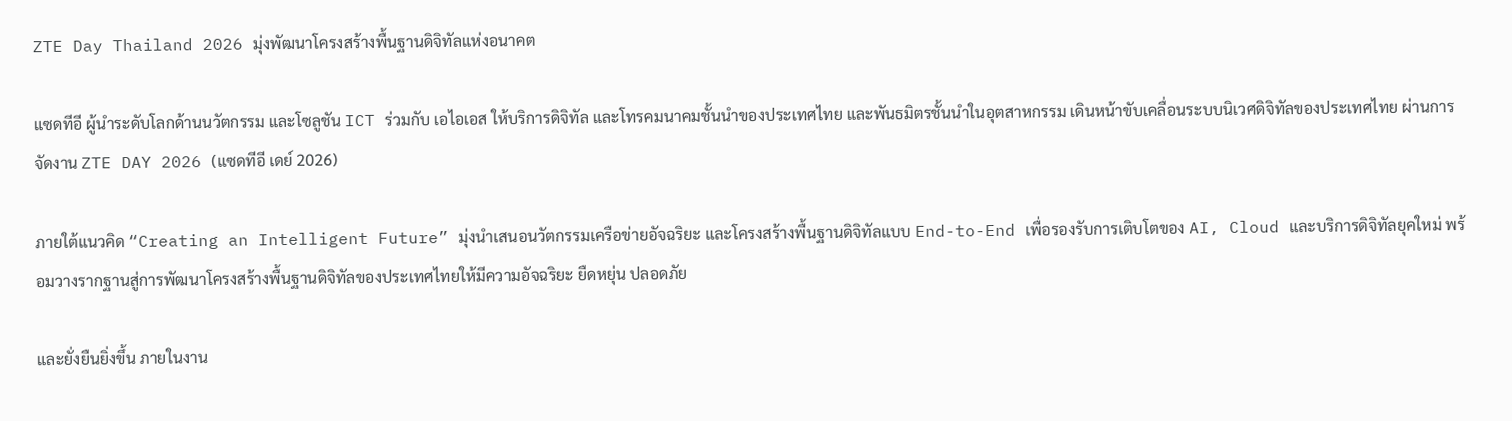ZTE Day Thailand 2026 มุ่งพัฒนาโครงสร้างพื้นฐานดิจิทัลแห่งอนาคต

แซดทีอี ผู้นำระดับโลกด้านนวัตกรรม และโซลูชัน ICT ร่วมกับ เอไอเอส ให้บริการดิจิทัล และโทรคมนาคมชั้นนำของประเทศไทย และพันธมิตรชั้นนำในอุตสาหกรรม เดินหน้าขับเคลื่อนระบบนิเวศดิจิทัลของประเทศไทย ผ่านการจัดงาน ZTE DAY 2026 (แซดทีอี เดย์ 2026)

ภายใต้แนวคิด “Creating an Intelligent Future” มุ่งนำเสนอนวัตกรรมเครือข่ายอัจฉริยะ และโครงสร้างพื้นฐานดิจิทัลแบบ End-to-End เพื่อรองรับการเติบโตของ AI, Cloud และบริการดิจิทัลยุคใหม่ พร้อมวางรากฐานสู่การพัฒนาโครงสร้างพื้นฐานดิจิทัลของประเทศไทยให้มีความอัจฉริยะ ยืดหยุ่น ปลอดภัย

และยั่งยืนยิ่งขึ้น ภายในงาน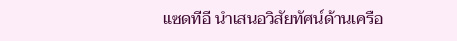แซดทีอี นำเสนอวิสัยทัศน์ด้านเครือ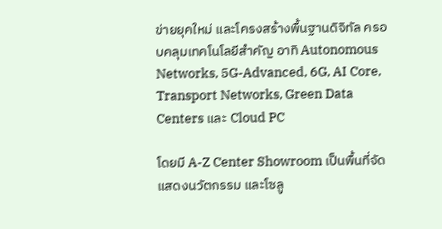ข่ายยุคใหม่ และโครงสร้างพื้นฐานดิจิทัล ครอบคลุมเทคโนโลยีสำคัญ อาทิ Autonomous Networks, 5G-Advanced, 6G, AI Core, Transport Networks, Green Data Centers และ Cloud PC

โดยมี A-Z Center Showroom เป็นพื้นที่จัดแสดงนวัตกรรม และโซลู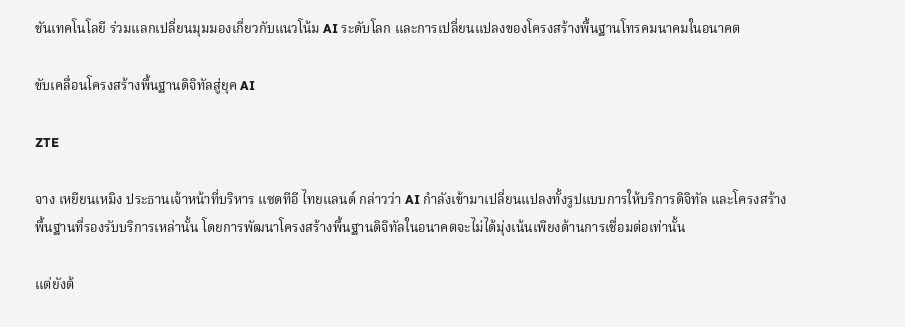ชันเทคโนโลยี ร่วมแลกเปลี่ยนมุมมองเกี่ยวกับแนวโน้ม AI ระดับโลก และการเปลี่ยนแปลงของโครงสร้างพื้นฐานโทรคมนาคมในอนาคต

ขับเคลื่อนโครงสร้างพื้นฐานดิจิทัลสู่ยุค AI

ZTE

จาง เหยียนเหมิง ประธานเจ้าหน้าที่บริหาร แซดทีอี ไทยแลนด์ กล่าวว่า AI กำลังเข้ามาเปลี่ยนแปลงทั้งรูปแบบการให้บริการดิจิทัล และโครงสร้างพื้นฐานที่รองรับบริการเหล่านั้น โดยการพัฒนาโครงสร้างพื้นฐานดิจิทัลในอนาคตจะไม่ได้มุ่งเน้นเพียงด้านการเชื่อมต่อเท่านั้น

แต่ยังต้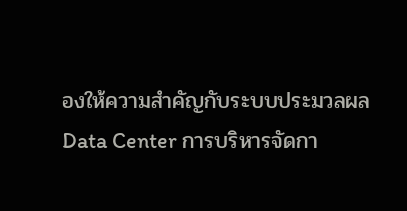องให้ความสำคัญกับระบบประมวลผล Data Center การบริหารจัดกา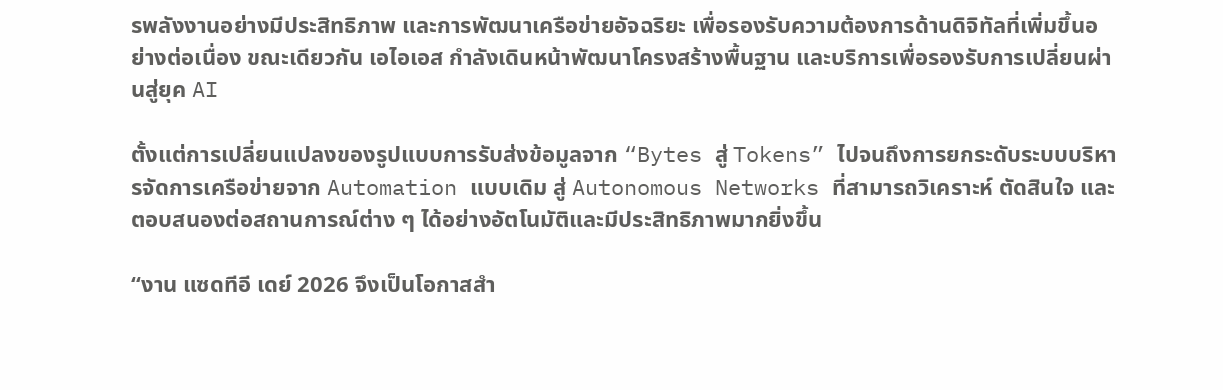รพลังงานอย่างมีประสิทธิภาพ และการพัฒนาเครือข่ายอัจฉริยะ เพื่อรองรับความต้องการด้านดิจิทัลที่เพิ่มขึ้นอย่างต่อเนื่อง ขณะเดียวกัน เอไอเอส กำลังเดินหน้าพัฒนาโครงสร้างพื้นฐาน และบริการเพื่อรองรับการเปลี่ยนผ่านสู่ยุค AI

ตั้งแต่การเปลี่ยนแปลงของรูปแบบการรับส่งข้อมูลจาก “Bytes สู่ Tokens” ไปจนถึงการยกระดับระบบบริหารจัดการเครือข่ายจาก Automation แบบเดิม สู่ Autonomous Networks ที่สามารถวิเคราะห์ ตัดสินใจ และตอบสนองต่อสถานการณ์ต่าง ๆ ได้อย่างอัตโนมัติและมีประสิทธิภาพมากยิ่งขึ้น

“งาน แซดทีอี เดย์ 2026 จึงเป็นโอกาสสำ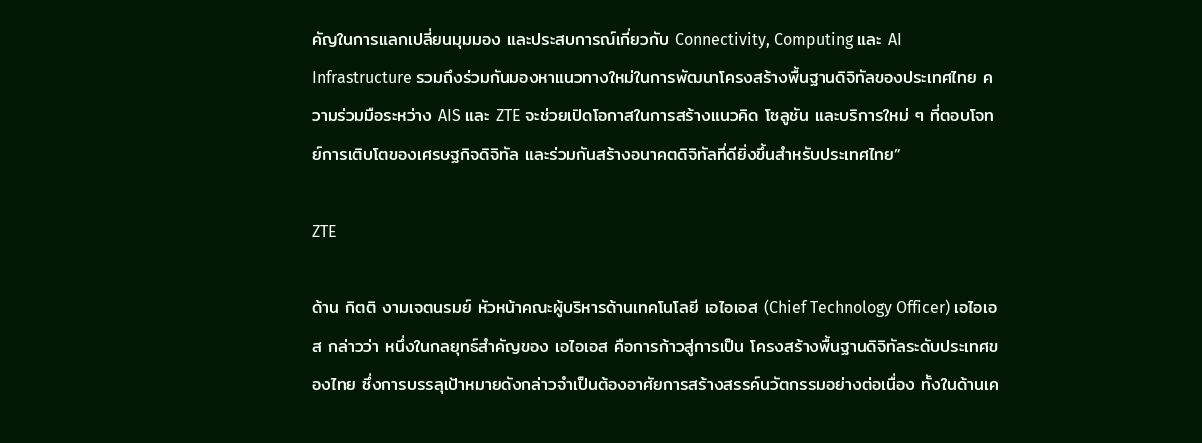คัญในการแลกเปลี่ยนมุมมอง และประสบการณ์เกี่ยวกับ Connectivity, Computing และ AI Infrastructure รวมถึงร่วมกันมองหาแนวทางใหม่ในการพัฒนาโครงสร้างพื้นฐานดิจิทัลของประเทศไทย ความร่วมมือระหว่าง AIS และ ZTE จะช่วยเปิดโอกาสในการสร้างแนวคิด โซลูชัน และบริการใหม่ ๆ ที่ตอบโจทย์การเติบโตของเศรษฐกิจดิจิทัล และร่วมกันสร้างอนาคตดิจิทัลที่ดียิ่งขึ้นสำหรับประเทศไทย”

ZTE

ด้าน กิตติ งามเจตนรมย์ หัวหน้าคณะผู้บริหารด้านเทคโนโลยี เอไอเอส (Chief Technology Officer) เอไอเอส กล่าวว่า หนึ่งในกลยุทธ์สำคัญของ เอไอเอส คือการก้าวสู่การเป็น โครงสร้างพื้นฐานดิจิทัลระดับประเทศของไทย ซึ่งการบรรลุเป้าหมายดังกล่าวจำเป็นต้องอาศัยการสร้างสรรค์นวัตกรรมอย่างต่อเนื่อง ทั้งในด้านเค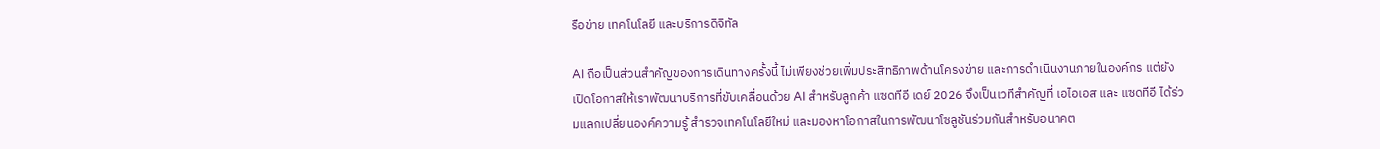รือข่าย เทคโนโลยี และบริการดิจิทัล

AI ถือเป็นส่วนสำคัญของการเดินทางครั้งนี้ ไม่เพียงช่วยเพิ่มประสิทธิภาพด้านโครงข่าย และการดำเนินงานภายในองค์กร แต่ยังเปิดโอกาสให้เราพัฒนาบริการที่ขับเคลื่อนด้วย AI สำหรับลูกค้า แซดทีอี เดย์ 2026 จึงเป็นเวทีสำคัญที่ เอไอเอส และ แซดทีอี ได้ร่วมแลกเปลี่ยนองค์ความรู้ สำรวจเทคโนโลยีใหม่ และมองหาโอกาสในการพัฒนาโซลูชันร่วมกันสำหรับอนาคต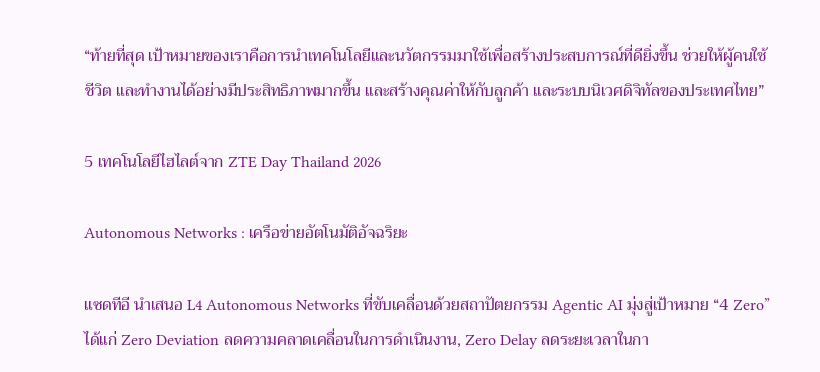“ท้ายที่สุด เป้าหมายของเราคือการนำเทคโนโลยีและนวัตกรรมมาใช้เพื่อสร้างประสบการณ์ที่ดียิ่งขึ้น ช่วยให้ผู้คนใช้ชีวิต และทำงานได้อย่างมีประสิทธิภาพมากขึ้น และสร้างคุณค่าให้กับลูกค้า และระบบนิเวศดิจิทัลของประเทศไทย”

5 เทคโนโลยีไฮไลต์จาก ZTE Day Thailand 2026

Autonomous Networks : เครือข่ายอัตโนมัติอัจฉริยะ

แซดทีอี นำเสนอ L4 Autonomous Networks ที่ขับเคลื่อนด้วยสถาปัตยกรรม Agentic AI มุ่งสู่เป้าหมาย “4 Zero” ได้แก่ Zero Deviation ลดความคลาดเคลื่อนในการดำเนินงาน, Zero Delay ลดระยะเวลาในกา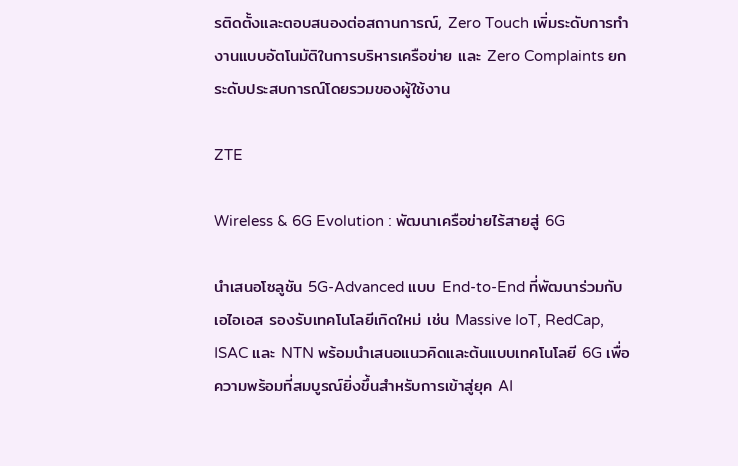รติดตั้งและตอบสนองต่อสถานการณ์, Zero Touch เพิ่มระดับการทำงานแบบอัตโนมัติในการบริหารเครือข่าย และ Zero Complaints ยกระดับประสบการณ์โดยรวมของผู้ใช้งาน

ZTE

Wireless & 6G Evolution : พัฒนาเครือข่ายไร้สายสู่ 6G

นำเสนอโซลูชัน 5G-Advanced แบบ End-to-End ที่พัฒนาร่วมกับ เอไอเอส รองรับเทคโนโลยีเกิดใหม่ เช่น Massive IoT, RedCap, ISAC และ NTN พร้อมนำเสนอแนวคิดและต้นแบบเทคโนโลยี 6G เพื่อความพร้อมที่สมบูรณ์ยิ่งขึ้นสำหรับการเข้าสู่ยุค AI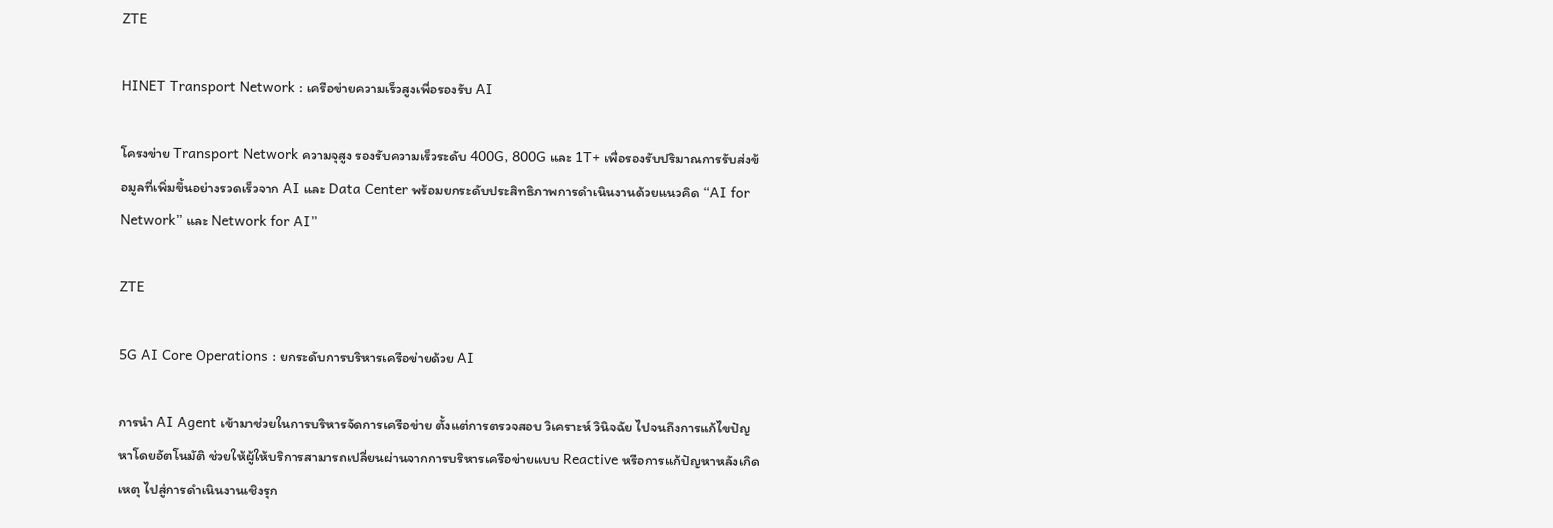ZTE

HINET Transport Network : เครือข่ายความเร็วสูงเพื่อรองรับ AI

โครงข่าย Transport Network ความจุสูง รองรับความเร็วระดับ 400G, 800G และ 1T+ เพื่อรองรับปริมาณการรับส่งข้อมูลที่เพิ่มขึ้นอย่างรวดเร็วจาก AI และ Data Center พร้อมยกระดับประสิทธิภาพการดำเนินงานด้วยแนวคิด “AI for Network” และ Network for AI”

ZTE

5G AI Core Operations : ยกระดับการบริหารเครือข่ายด้วย AI

การนำ AI Agent เข้ามาช่วยในการบริหารจัดการเครือข่าย ตั้งแต่การตรวจสอบ วิเคราะห์ วินิจฉัย ไปจนถึงการแก้ไขปัญหาโดยอัตโนมัติ ช่วยให้ผู้ให้บริการสามารถเปลี่ยนผ่านจากการบริหารเครือข่ายแบบ Reactive หรือการแก้ปัญหาหลังเกิดเหตุ ไปสู่การดำเนินงานเชิงรุก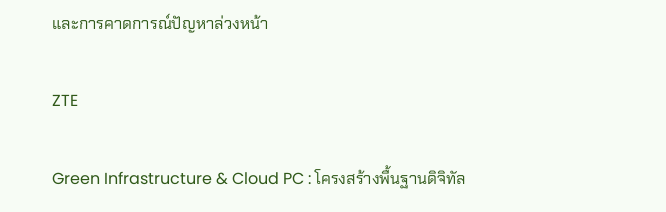และการคาดการณ์ปัญหาล่วงหน้า

ZTE

Green Infrastructure & Cloud PC : โครงสร้างพื้นฐานดิจิทัล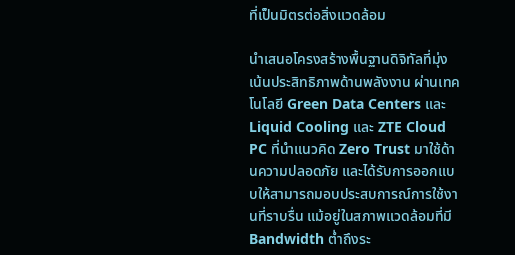ที่เป็นมิตรต่อสิ่งแวดล้อม

นำเสนอโครงสร้างพื้นฐานดิจิทัลที่มุ่งเน้นประสิทธิภาพด้านพลังงาน ผ่านเทคโนโลยี Green Data Centers และ Liquid Cooling และ ZTE Cloud PC ที่นำแนวคิด Zero Trust มาใช้ด้านความปลอดภัย และได้รับการออกแบบให้สามารถมอบประสบการณ์การใช้งานที่ราบรื่น แม้อยู่ในสภาพแวดล้อมที่มี Bandwidth ต่ำถึงระ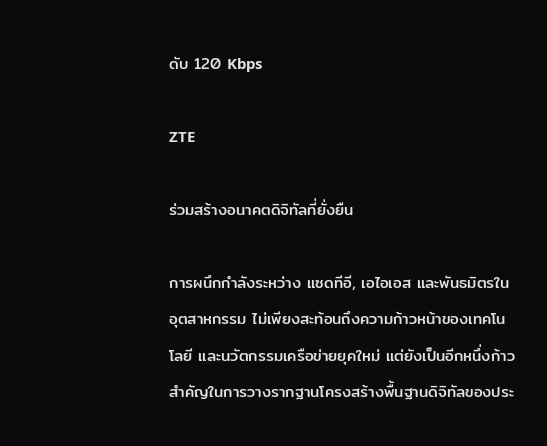ดับ 120 Kbps

ZTE

ร่วมสร้างอนาคตดิจิทัลที่ยั่งยืน

การผนึกกำลังระหว่าง แซดทีอี, เอไอเอส และพันธมิตรในอุตสาหกรรม ไม่เพียงสะท้อนถึงความก้าวหน้าของเทคโนโลยี และนวัตกรรมเครือข่ายยุคใหม่ แต่ยังเป็นอีกหนึ่งก้าวสำคัญในการวางรากฐานโครงสร้างพื้นฐานดิจิทัลของประ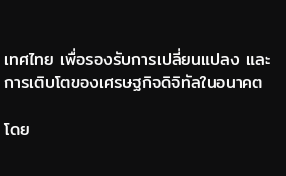เทศไทย เพื่อรองรับการเปลี่ยนแปลง และการเติบโตของเศรษฐกิจดิจิทัลในอนาคต

โดย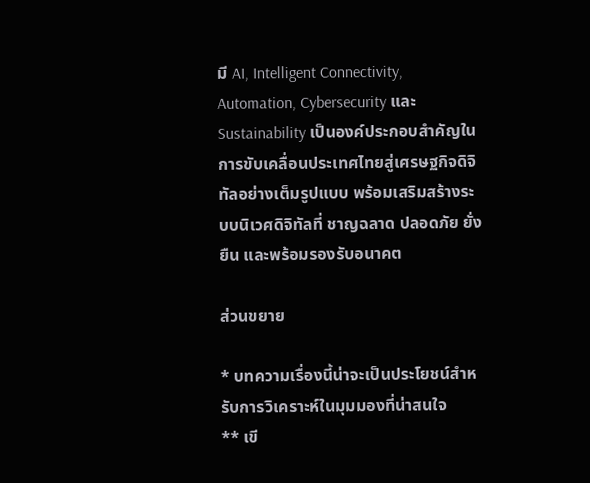มี AI, Intelligent Connectivity, Automation, Cybersecurity และ Sustainability เป็นองค์ประกอบสำคัญในการขับเคลื่อนประเทศไทยสู่เศรษฐกิจดิจิทัลอย่างเต็มรูปแบบ พร้อมเสริมสร้างระบบนิเวศดิจิทัลที่ ชาญฉลาด ปลอดภัย ยั่งยืน และพร้อมรองรับอนาคต

ส่วนขยาย

* บทความเรื่องนี้น่าจะเป็นประโยชน์สำหรับการวิเคราะห์ในมุมมองที่น่าสนใจ
** เขี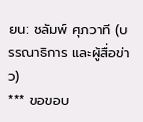ยน: ชลัมพ์ ศุภวาที (บรรณาธิการ และผู้สื่อข่าว)
*** ขอขอบ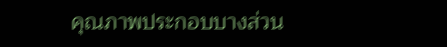คุณภาพประกอบบางส่วน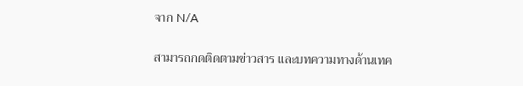จาก N/A

สามารถกดติดตามข่าวสาร และบทความทางด้านเทค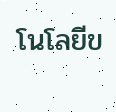โนโลยีข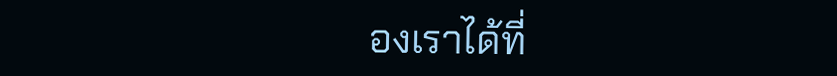องเราได้ที่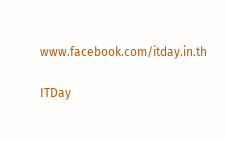www.facebook.com/itday.in.th

ITDay